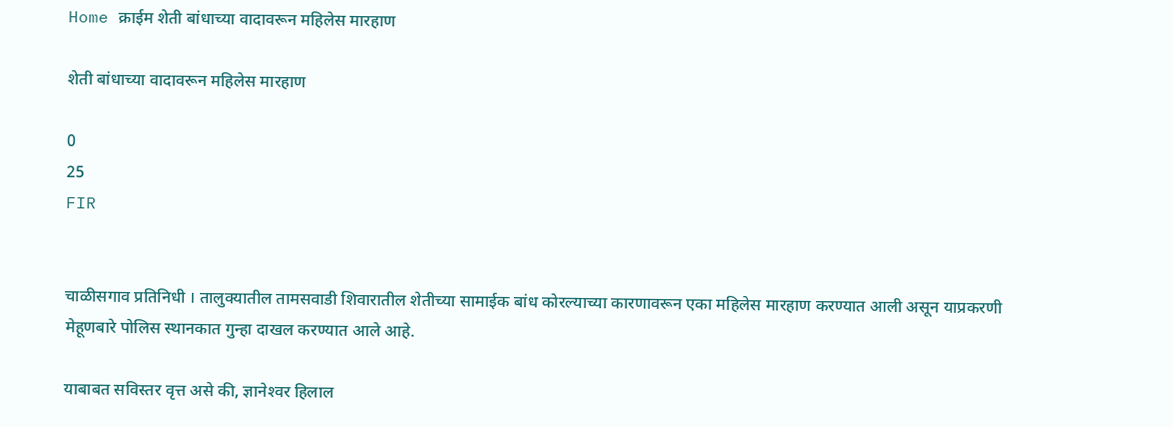Home क्राईम शेती बांधाच्या वादावरून महिलेस मारहाण

शेती बांधाच्या वादावरून महिलेस मारहाण

0
25
FIR


चाळीसगाव प्रतिनिधी । तालुक्यातील तामसवाडी शिवारातील शेतीच्या सामाईक बांध कोरल्याच्या कारणावरून एका महिलेस मारहाण करण्यात आली असून याप्रकरणी मेहूणबारे पोलिस स्थानकात गुन्हा दाखल करण्यात आले आहे.

याबाबत सविस्तर वृत्त असे की, ज्ञानेश्‍वर हिलाल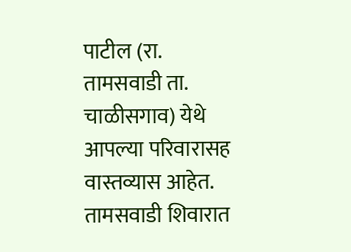पाटील (रा. तामसवाडी ता. चाळीसगाव) येथे आपल्या परिवारासह वास्तव्यास आहेत. तामसवाडी शिवारात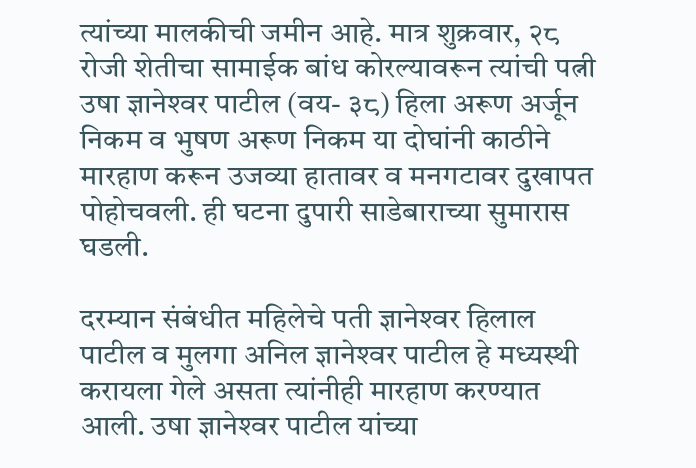त्यांच्या मालकीची जमीन आहे. मात्र शुक्रवार, २८ रोजी शेतीचा सामाईक बांध कोरल्यावरून त्यांची पत्नी उषा ज्ञानेश्‍वर पाटील (वय- ३८) हिला अरूण अर्जून निकम व भुषण अरूण निकम या दोघांनी काठीने मारहाण करून उजव्या हातावर व मनगटावर दुखापत पोहोचवली. ही घटना दुपारी साडेबाराच्या सुमारास घडली.

दरम्यान संबंधीत महिलेचे पती ज्ञानेश्‍वर हिलाल पाटील व मुलगा अनिल ज्ञानेश्‍वर पाटील हे मध्यस्थी करायला गेले असता त्यांनीही मारहाण करण्यात आली. उषा ज्ञानेश्‍वर पाटील यांच्या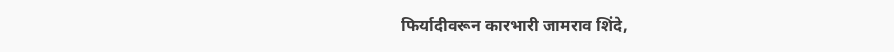फिर्यादीवरून कारभारी जामराव शिंदे,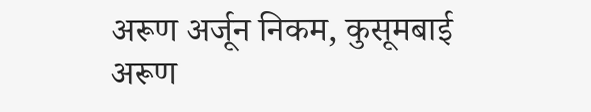अरूण अर्जून निकम, कुसूमबाई अरूण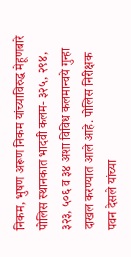निकम, भुषण अरूण निकम यांच्याविरुद्ध मेहूणबारे पोलिस स्थानकात भादवी कलम- ३२५, २९४, ३२३, ५०६ व ३४ अशा विविध कलमान्वये गुन्हा दाखल करण्यात आले आहे. पोलिस निरीक्षक पवन देसले यांच्या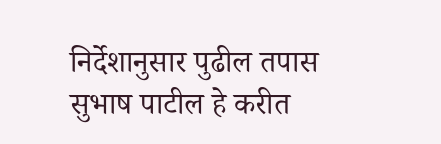निर्देशानुसार पुढील तपास सुभाष पाटील हे करीत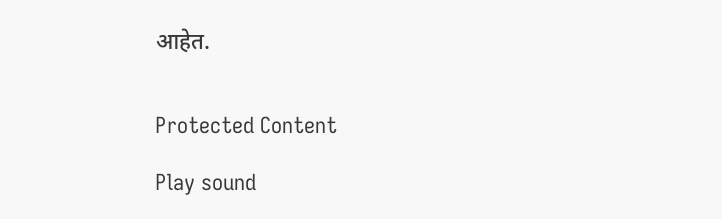आहेत.


Protected Content

Play sound